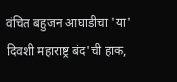वंचित बहुजन आघाडीचा 'या' दिवशी महाराष्ट्र बंद'ची हाक,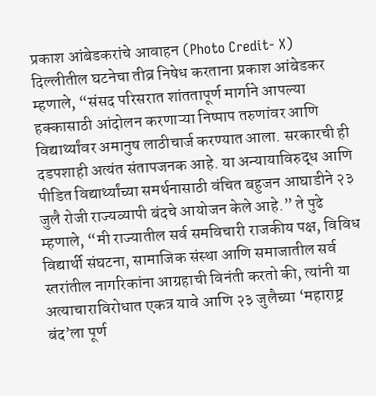प्रकाश आंबेडकरांचे आवाहन (Photo Credit- X)
दिल्लीतील घटनेचा तीव्र निषेध करताना प्रकाश आंबेडकर म्हणाले, “संसद परिसरात शांततापूर्ण मार्गाने आपल्या हक्कासाठी आंदोलन करणाऱ्या निष्पाप तरुणांवर आणि विद्यार्थ्यांवर अमानुष लाठीचार्ज करण्यात आला. सरकारची ही दडपशाही अत्यंत संतापजनक आहे. या अन्यायाविरुद्ध आणि पीडित विद्यार्थ्यांच्या समर्थनासाठी वंचित बहुजन आघाडीने २३ जुलै रोजी राज्यव्यापी बंदचे आयोजन केले आहे.” ते पुढे म्हणाले, “मी राज्यातील सर्व समविचारी राजकीय पक्ष, विविध विद्यार्थी संघटना, सामाजिक संस्था आणि समाजातील सर्व स्तरांतील नागरिकांना आग्रहाची विनंती करतो की, त्यांनी या अत्याचाराविरोधात एकत्र यावे आणि २३ जुलैच्या ‘महाराष्ट्र बंद’ला पूर्ण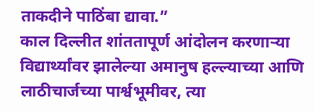ताकदीने पाठिंबा द्यावा.”
काल दिल्लीत शांततापूर्ण आंदोलन करणाऱ्या विद्यार्थ्यांवर झालेल्या अमानुष हल्ल्याच्या आणि लाठीचार्जच्या पार्श्वभूमीवर, त्या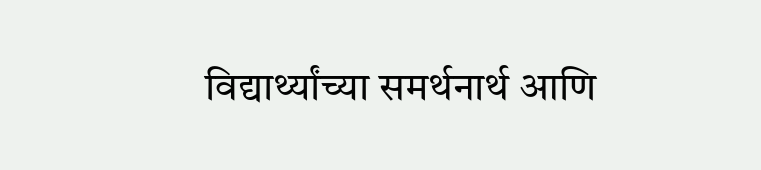विद्यार्थ्यांच्या समर्थनार्थ आणि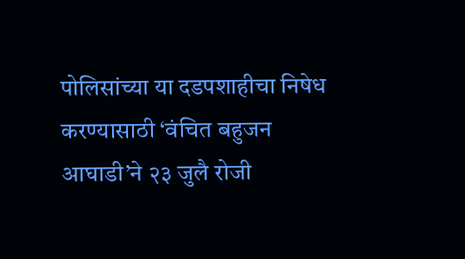पोलिसांच्या या दडपशाहीचा निषेध करण्यासाठी ‘वंचित बहुजन आघाडी’ने २३ जुलै रोजी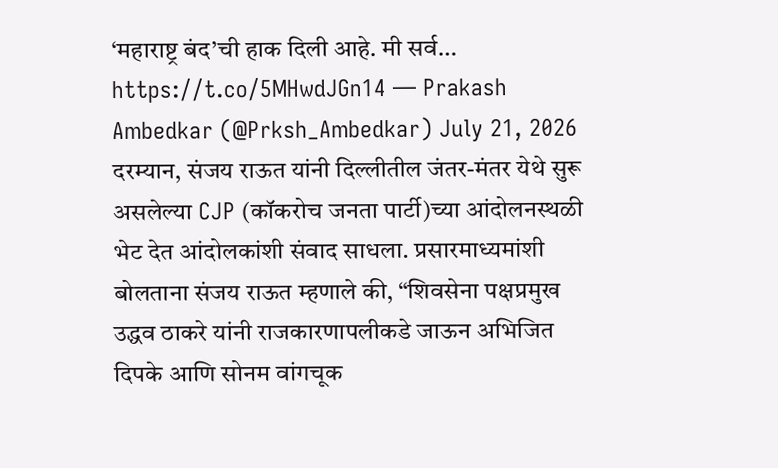‘महाराष्ट्र बंद’ची हाक दिली आहे. मी सर्व… https://t.co/5MHwdJGn14 — Prakash Ambedkar (@Prksh_Ambedkar) July 21, 2026
दरम्यान, संजय राऊत यांनी दिल्लीतील जंतर-मंतर येथे सुरू असलेल्या CJP (कॉकरोच जनता पार्टी)च्या आंदोलनस्थळी भेट देत आंदोलकांशी संवाद साधला. प्रसारमाध्यमांशी बोलताना संजय राऊत म्हणाले की, “शिवसेना पक्षप्रमुख उद्धव ठाकरे यांनी राजकारणापलीकडे जाऊन अभिजित दिपके आणि सोनम वांगचूक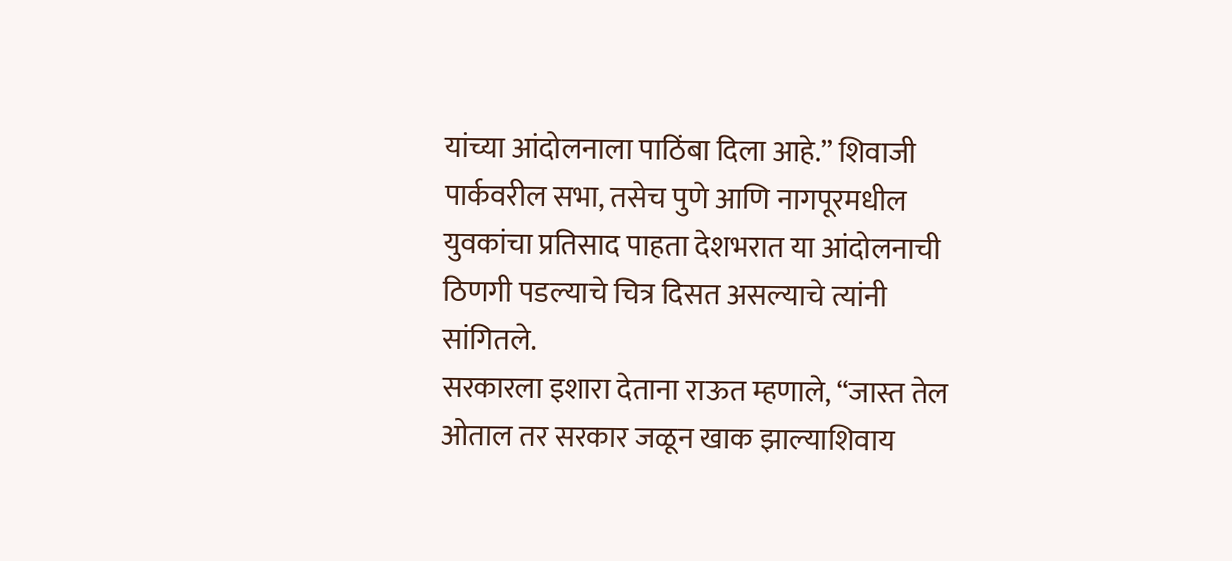यांच्या आंदोलनाला पाठिंबा दिला आहे.” शिवाजी पार्कवरील सभा, तसेच पुणे आणि नागपूरमधील युवकांचा प्रतिसाद पाहता देशभरात या आंदोलनाची ठिणगी पडल्याचे चित्र दिसत असल्याचे त्यांनी सांगितले.
सरकारला इशारा देताना राऊत म्हणाले, “जास्त तेल ओताल तर सरकार जळून खाक झाल्याशिवाय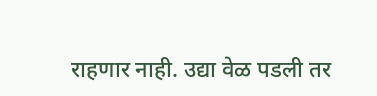राहणार नाही. उद्या वेळ पडली तर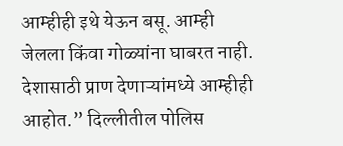आम्हीही इथे येऊन बसू. आम्ही जेलला किंवा गोळ्यांना घाबरत नाही. देशासाठी प्राण देणाऱ्यांमध्ये आम्हीही आहोत.” दिल्लीतील पोलिस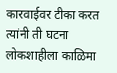कारवाईवर टीका करत त्यांनी ती घटना लोकशाहीला काळिमा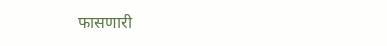फासणारी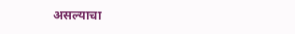असल्याचा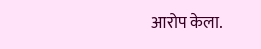आरोप केला.